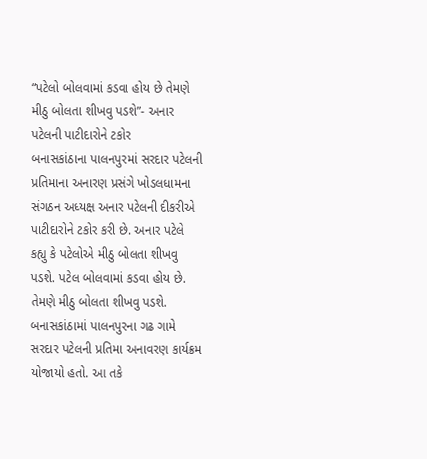“પટેલો બોલવામાં કડવા હોય છે તેમણે મીઠુ બોલતા શીખવુ પડશે”- અનાર પટેલની પાટીદારોને ટકોર
બનાસકાંઠાના પાલનપુરમાં સરદાર પટેલની પ્રતિમાના અનારણ પ્રસંગે ખોડલધામના સંગઠન અધ્યક્ષ અનાર પટેલની દીકરીએ પાટીદારોને ટકોર કરી છે. અનાર પટેલે કહ્યુ કે પટેલોએ મીઠુ બોલતા શીખવુ પડશે. પટેલ બોલવામાં કડવા હોય છે. તેમણે મીઠુ બોલતા શીખવુ પડશે.
બનાસકાંઠામાં પાલનપુરના ગઢ ગામે સરદાર પટેલની પ્રતિમા અનાવરણ કાર્યક્રમ યોજાયો હતો. આ તકે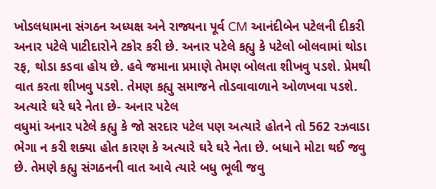ખોડલધામના સંગઠન અધ્યક્ષ અને રાજ્યના પૂર્વ CM આનંદીબેન પટેલની દીકરી અનાર પટેલે પાટીદારોને ટકોર કરી છે. અનાર પટેલે કહ્યુ કે પટેલો બોલવામાં થોડા રફ, થોડા કડવા હોય છે. હવે જમાના પ્રમાણે તેમણ બોલતા શીખવુ પડશે. પ્રેમથી વાત કરતા શીખવુ પડશે. તેમણ કહ્યુ સમાજને તોડવાવાળાને ઓળખવા પડશે.
અત્યારે ઘરે ઘરે નેતા છે- અનાર પટેલ
વધુમાં અનાર પટેલે કહ્યુ કે જો સરદાર પટેલ પણ અત્યારે હોતને તો 562 રઝવાડા ભેગા ન કરી શક્યા હોત કારણ કે અત્યારે ઘરે ઘરે નેતા છે. બધાને મોટા થઈ જવુ છે. તેમણે કહ્યુ સંગઠનની વાત આવે ત્યારે બધુ ભૂલી જવુ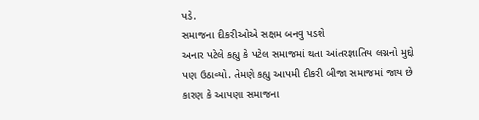પડે.
સમાજના દીકરીઓએ સક્ષમ બનવુ પડશે
અનાર પટેલે કહ્યુ કે પટેલ સમાજમાં થતા આંતરજ્ઞાતિય લગ્નનો મુદ્દો પણ ઉઠાવ્યો. તેમણે કહ્યુ આપમી દીકરી બીજા સમાજમાં જાય છે કારણ કે આપણા સમાજના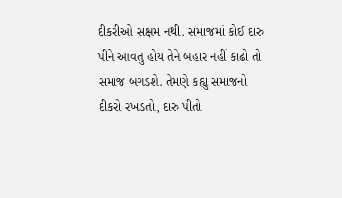દીકરીઓ સક્ષમ નથી. સમાજમાં કોઈ દારુ પીને આવતુ હોય તેને બહાર નહીં કાઢો તો સમાજ બગડશે. તેમણે કહ્યુ સમાજનો દીકરો રખડતો, દારુ પીતો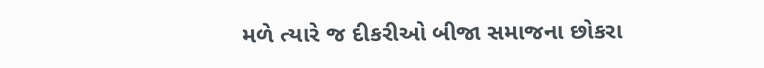મળે ત્યારે જ દીકરીઓ બીજા સમાજના છોકરા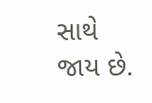સાથે જાય છે.